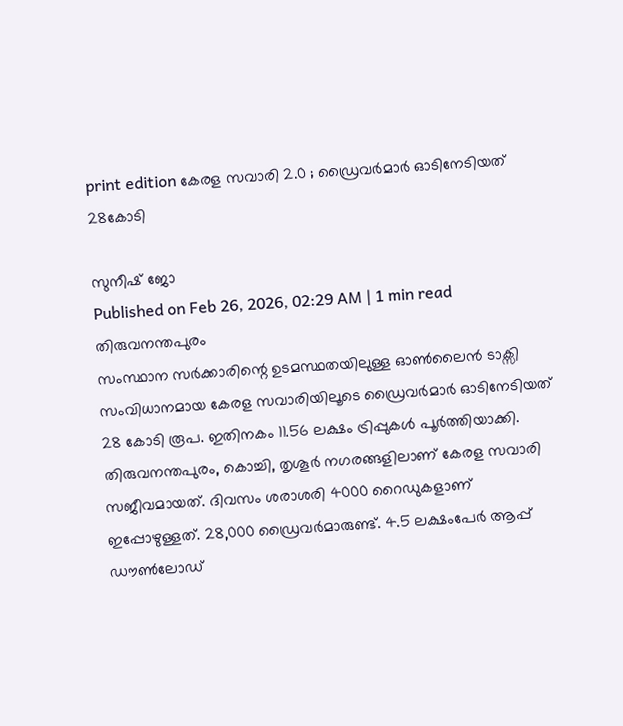print edition കേരള സവാരി 2.0 ; ഡ്രൈവർമാർ ഓടിനേടിയത് 28കോടി

സുനീഷ് ജോ
Published on Feb 26, 2026, 02:29 AM | 1 min read
തിരുവനന്തപുരം
സംസ്ഥാന സർക്കാരിന്റെ ഉടമസ്ഥതയിലുള്ള ഓൺലൈൻ ടാക്സി സംവിധാനമായ കേരള സവാരിയിലൂടെ ഡ്രൈവർമാർ ഓടിനേടിയത് 28 കോടി രൂപ. ഇതിനകം 11.56 ലക്ഷം ട്രിപ്പുകൾ പൂർത്തിയാക്കി. തിരുവനന്തപുരം, കൊച്ചി, തൃശൂർ നഗരങ്ങളിലാണ് കേരള സവാരി സജീവമായത്. ദിവസം ശരാശരി 4000 റൈഡുകളാണ് ഇപ്പോഴുള്ളത്. 28,000 ഡ്രൈവർമാരുണ്ട്. 4.5 ലക്ഷംപേർ ആപ്പ് ഡൗൺലോഡ്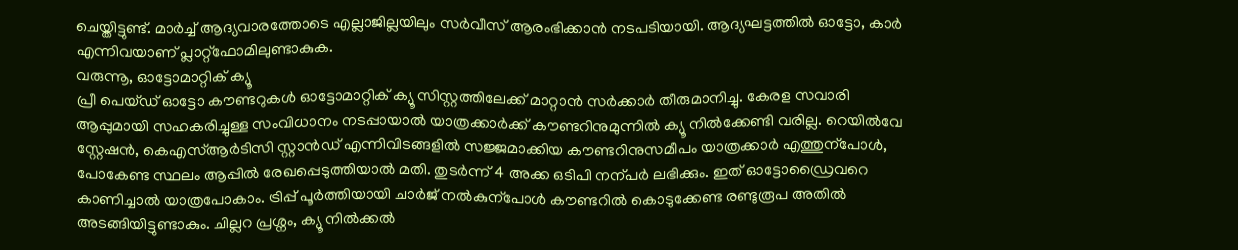ചെയ്തിട്ടുണ്ട്. മാർച്ച് ആദ്യവാരത്തോടെ എല്ലാജില്ലയിലും സർവീസ് ആരംഭിക്കാൻ നടപടിയായി. ആദ്യഘട്ടത്തിൽ ഓട്ടോ, കാർ എന്നിവയാണ് പ്ലാറ്റ്ഫോമിലുണ്ടാകുക.
വരുന്നൂ, ഓട്ടോമാറ്റിക് ക്യൂ
പ്രീ പെയ്ഡ് ഓട്ടോ കൗണ്ടറുകൾ ഓട്ടോമാറ്റിക് ക്യൂ സിസ്റ്റത്തിലേക്ക് മാറ്റാൻ സർക്കാർ തീരുമാനിച്ചു. കേരള സവാരി ആപ്പുമായി സഹകരിച്ചുള്ള സംവിധാനം നടപ്പായാൽ യാത്രക്കാർക്ക് കൗണ്ടറിനുമുന്നിൽ ക്യൂ നിൽക്കേണ്ടി വരില്ല. റെയിൽവേ സ്റ്റേഷൻ, കെഎസ്ആർടിസി സ്റ്റാൻഡ് എന്നിവിടങ്ങളിൽ സജ്ജമാക്കിയ കൗണ്ടറിനുസമീപം യാത്രക്കാർ എത്തുന്പോൾ, പോകേണ്ട സ്ഥലം ആപ്പിൽ രേഖപ്പെടുത്തിയാൽ മതി. തുടർന്ന് 4 അക്ക ഒടിപി നന്പർ ലഭിക്കും. ഇത് ഓട്ടോഡ്രൈവറെ കാണിച്ചാൽ യാത്രപോകാം. ട്രിപ്പ് പൂർത്തിയായി ചാർജ് നൽകുന്പോൾ കൗണ്ടറിൽ കൊടുക്കേണ്ട രണ്ടുരൂപ അതിൽ അടങ്ങിയിട്ടുണ്ടാകും. ചില്ലറ പ്രശ്നം, ക്യൂ നിൽക്കൽ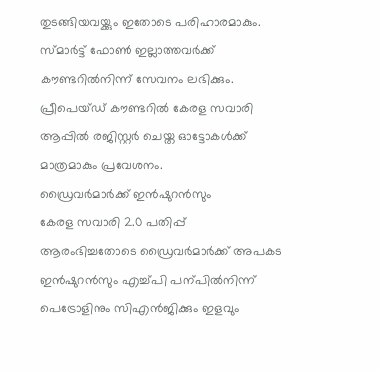തുടങ്ങിയവയ്ക്കും ഇതോടെ പരിഹാരമാകും. സ്മാർട്ട് ഫോൺ ഇല്ലാത്തവർക്ക് കൗണ്ടറിൽനിന്ന് സേവനം ലഭിക്കും. പ്രീപെയ്ഡ് കൗണ്ടറിൽ കേരള സവാരി ആപ്പിൽ രജിസ്റ്റർ ചെയ്ത ഓട്ടോകൾക്ക് മാത്രമാകും പ്രവേശനം.
ഡ്രൈവർമാർക്ക് ഇൻഷുറൻസും
കേരള സവാരി 2.0 പതിപ്പ് ആരംഭിച്ചതോടെ ഡ്രൈവർമാർക്ക് അപകട ഇൻഷുറൻസും എച്ച്പി പന്പിൽനിന്ന് പെട്രോളിനും സിഎൻജിക്കും ഇളവും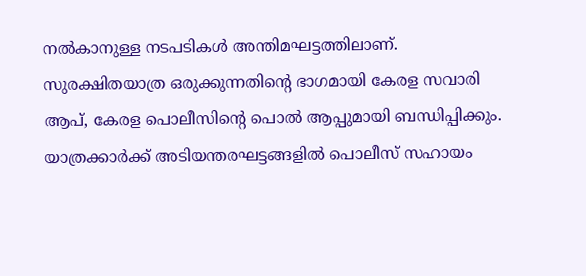നൽകാനുള്ള നടപടികൾ അന്തിമഘട്ടത്തിലാണ്. സുരക്ഷിതയാത്ര ഒരുക്കുന്നതിന്റെ ഭാഗമായി കേരള സവാരി ആപ്, കേരള പൊലീസിന്റെ പൊൽ ആപ്പുമായി ബന്ധിപ്പിക്കും. യാത്രക്കാർക്ക് അടിയന്തരഘട്ടങ്ങളിൽ പൊലീസ് സഹായം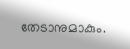തേടാനുമാകും.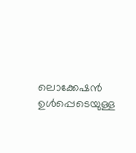ലൊക്കേഷൻ ഉൾപ്പെടെയുള്ള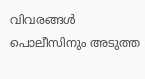വിവരങ്ങൾ പൊലീസിനും അടുത്ത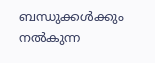ബന്ധുക്കൾക്കും നൽകുന്ന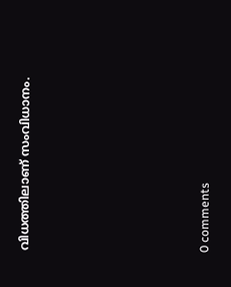വിധത്തിലാണ് സംവിധാനം.










0 comments